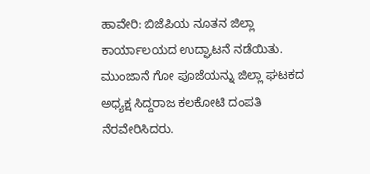ಹಾವೇರಿ: ಬಿಜೆಪಿಯ ನೂತನ ಜಿಲ್ಲಾ ಕಾರ್ಯಾಲಯದ ಉದ್ಘಾಟನೆ ನಡೆಯಿತು. ಮುಂಜಾನೆ ಗೋ ಪೂಜೆಯನ್ನು ಜಿಲ್ಲಾ ಘಟಕದ ಅಧ್ಯಕ್ಷ ಸಿದ್ದರಾಜ ಕಲಕೋಟಿ ದಂಪತಿ ನೆರವೇರಿಸಿದರು.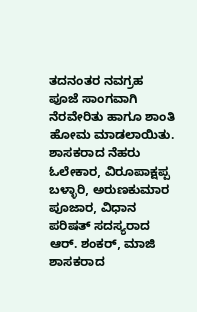ತದನಂತರ ನವಗ್ರಹ ಪೂಜೆ ಸಾಂಗವಾಗಿ ನೆರವೇರಿತು ಹಾಗೂ ಶಾಂತಿ ಹೋಮ ಮಾಡಲಾಯಿತು.
ಶಾಸಕರಾದ ನೆಹರು ಓಲೇಕಾರ, ವಿರೂಪಾಕ್ಷಪ್ಪ ಬಳ್ಳಾರಿ, ಅರುಣಕುಮಾರ ಪೂಜಾರ, ವಿಧಾನ ಪರಿಷತ್ ಸದಸ್ಯರಾದ ಆರ್. ಶಂಕರ್, ಮಾಜಿ ಶಾಸಕರಾದ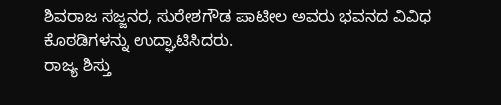ಶಿವರಾಜ ಸಜ್ಜನರ, ಸುರೇಶಗೌಡ ಪಾಟೀಲ ಅವರು ಭವನದ ವಿವಿಧ ಕೊಠಡಿಗಳನ್ನು ಉದ್ಘಾಟಿಸಿದರು.
ರಾಜ್ಯ ಶಿಸ್ತು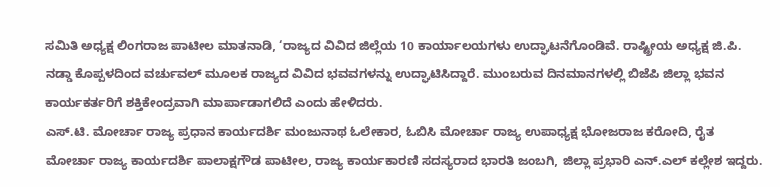ಸಮಿತಿ ಅಧ್ಯಕ್ಷ ಲಿಂಗರಾಜ ಪಾಟೀಲ ಮಾತನಾಡಿ, ‘ರಾಜ್ಯದ ವಿವಿದ ಜಿಲ್ಲೆಯ 10 ಕಾರ್ಯಾಲಯಗಳು ಉದ್ಘಾಟನೆಗೊಂಡಿವೆ. ರಾಷ್ಟ್ರೀಯ ಅಧ್ಯಕ್ಷ ಜಿ.ಪಿ. ನಡ್ಡಾ ಕೊಪ್ಪಳದಿಂದ ವರ್ಚುವಲ್ ಮೂಲಕ ರಾಜ್ಯದ ವಿವಿದ ಭವವಗಳನ್ನು ಉದ್ಘಾಟಿಸಿದ್ದಾರೆ. ಮುಂಬರುವ ದಿನಮಾನಗಳಲ್ಲಿ ಬಿಜೆಪಿ ಜಿಲ್ಲಾ ಭವನ ಕಾರ್ಯಕರ್ತರಿಗೆ ಶಕ್ತಿಕೇಂದ್ರವಾಗಿ ಮಾರ್ಪಾಡಾಗಲಿದೆ ಎಂದು ಹೇಳಿದರು.
ಎಸ್.ಟಿ. ಮೋರ್ಚಾ ರಾಜ್ಯ ಪ್ರಧಾನ ಕಾರ್ಯದರ್ಶಿ ಮಂಜುನಾಥ ಓಲೇಕಾರ, ಓಬಿಸಿ ಮೋರ್ಚಾ ರಾಜ್ಯ ಉಪಾಧ್ಯಕ್ಷ ಭೋಜರಾಜ ಕರೋದಿ, ರೈತ ಮೋರ್ಚಾ ರಾಜ್ಯ ಕಾರ್ಯದರ್ಶಿ ಪಾಲಾಕ್ಷಗೌಡ ಪಾಟೀಲ, ರಾಜ್ಯ ಕಾರ್ಯಕಾರಣಿ ಸದಸ್ಯರಾದ ಭಾರತಿ ಜಂಬಗಿ, ಜಿಲ್ಲಾ ಪ್ರಭಾರಿ ಎನ್.ಎಲ್ ಕಲ್ಲೇಶ ಇದ್ದರು.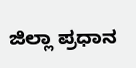ಜಿಲ್ಲಾ ಪ್ರಧಾನ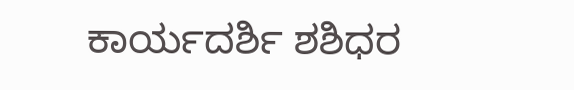ಕಾರ್ಯದರ್ಶಿ ಶಶಿಧರ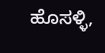ಹೊಸಳ್ಳಿ,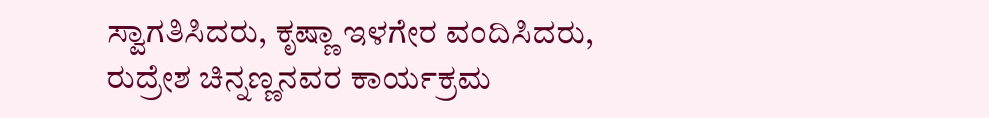ಸ್ವಾಗತಿಸಿದರು, ಕೃಷ್ಣಾ ಇಳಗೇರ ವಂದಿಸಿದರು, ರುದ್ರೇಶ ಚಿನ್ನಣ್ಣನವರ ಕಾರ್ಯಕ್ರಮ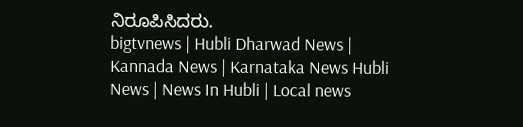ನಿರೂಪಿಸಿದರು.
bigtvnews | Hubli Dharwad News | Kannada News | Karnataka News Hubli News | News In Hubli | Local news